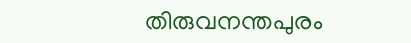തിരുവനന്തപുരം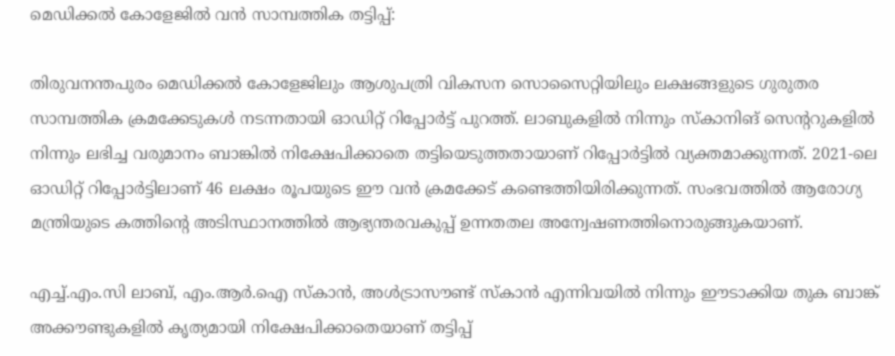മെഡിക്കൽ കോളേജിൽ വൻ സാമ്പത്തിക തട്ടിപ്പ്:

തിരുവനന്തപുരം മെഡിക്കൽ കോളേജിലും ആശുപത്രി വികസന സൊസൈറ്റിയിലും ലക്ഷങ്ങളുടെ ഗുരുതര സാമ്പത്തിക ക്രമക്കേടുകൾ നടന്നതായി ഓഡിറ്റ് റിപ്പോർട്ട് പുറത്ത്. ലാബുകളിൽ നിന്നും സ്കാനിങ് സെന്ററുകളിൽ നിന്നും ലഭിച്ച വരുമാനം ബാങ്കിൽ നിക്ഷേപിക്കാതെ തട്ടിയെടുത്തതായാണ് റിപ്പോർട്ടിൽ വ്യക്തമാക്കുന്നത്. 2021-ലെ ഓഡിറ്റ് റിപ്പോർട്ടിലാണ് 46 ലക്ഷം രൂപയുടെ ഈ വൻ ക്രമക്കേട് കണ്ടെത്തിയിരിക്കുന്നത്. സംഭവത്തിൽ ആരോഗ്യ മന്ത്രിയുടെ കത്തിന്റെ അടിസ്ഥാനത്തിൽ ആഭ്യന്തരവകുപ്പ് ഉന്നതതല അന്വേഷണത്തിനൊരുങ്ങുകയാണ്.

എച്ച്.എം.സി ലാബ്, എം.ആർ.ഐ സ്കാൻ, അൾട്രാസൗണ്ട് സ്കാൻ എന്നിവയിൽ നിന്നും ഈടാക്കിയ തുക ബാങ്ക് അക്കൗണ്ടുകളിൽ കൃത്യമായി നിക്ഷേപിക്കാതെയാണ് തട്ടിപ്പ്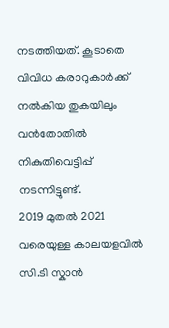നടത്തിയത്. കൂടാതെ വിവിധ കരാറുകാർക്ക് നൽകിയ തുകയിലും വൻതോതിൽ നികുതിവെട്ടിപ്പ് നടന്നിട്ടുണ്ട്.
2019 മുതൽ 2021 വരെയുള്ള കാലയളവിൽ സി.ടി സ്കാൻ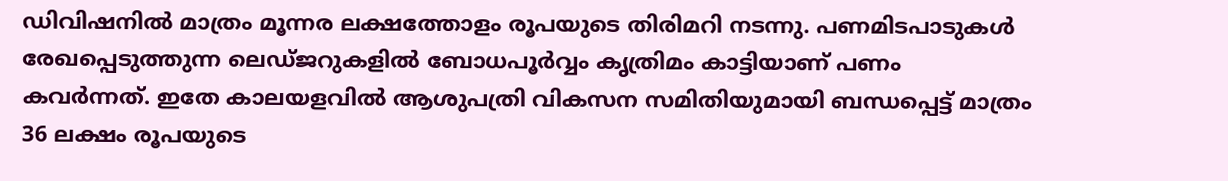ഡിവിഷനിൽ മാത്രം മൂന്നര ലക്ഷത്തോളം രൂപയുടെ തിരിമറി നടന്നു. പണമിടപാടുകൾ രേഖപ്പെടുത്തുന്ന ലെഡ്ജറുകളിൽ ബോധപൂർവ്വം കൃത്രിമം കാട്ടിയാണ് പണം കവർന്നത്. ഇതേ കാലയളവിൽ ആശുപത്രി വികസന സമിതിയുമായി ബന്ധപ്പെട്ട് മാത്രം 36 ലക്ഷം രൂപയുടെ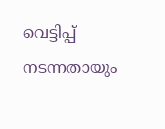വെട്ടിപ്പ് നടന്നതായും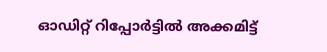ഓഡിറ്റ് റിപ്പോർട്ടിൽ അക്കമിട്ട്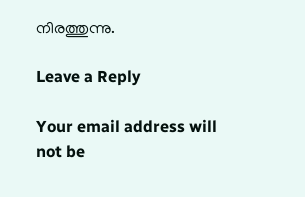നിരത്തുന്നു.

Leave a Reply

Your email address will not be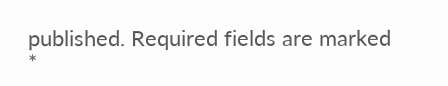published. Required fields are marked *